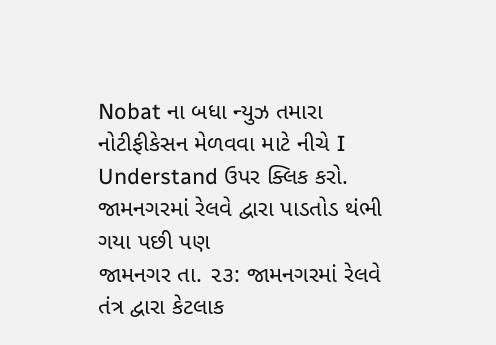Nobat ના બધા ન્યુઝ તમારા નોટીફીકેસન મેળવવા માટે નીચે I Understand ઉપર ક્લિક કરો.
જામનગરમાં રેલવે દ્વારા પાડતોડ થંભી ગયા પછી પણ
જામનગર તા. ૨૩: જામનગરમાં રેલવે તંત્ર દ્વારા કેટલાક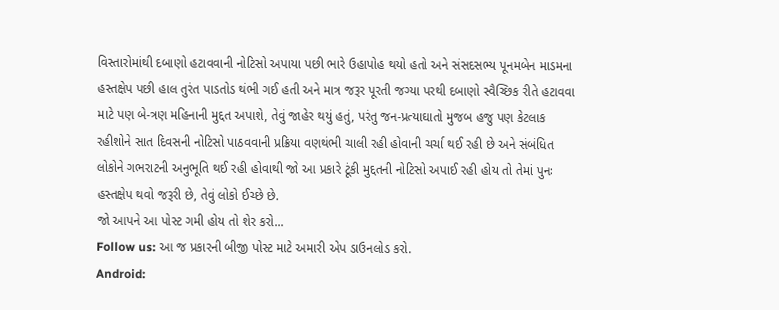વિસ્તારોમાંથી દબાણો હટાવવાની નોટિસો અપાયા પછી ભારે ઉહાપોહ થયો હતો અને સંસદસભ્ય પૂનમબેન માડમના હસ્તક્ષેપ પછી હાલ તુરંત પાડતોડ થંભી ગઈ હતી અને માત્ર જરૂર પૂરતી જગ્યા પરથી દબાણો સ્વૈચ્છિક રીતે હટાવવા માટે પણ બે-ત્રણ મહિનાની મુદ્દત અપાશે, તેવું જાહેર થયું હતું, પરંતુ જન-પ્રત્યાઘાતો મુજબ હજુ પણ કેટલાક રહીશોને સાત દિવસની નોટિસો પાઠવવાની પ્રક્રિયા વણથંભી ચાલી રહી હોવાની ચર્ચા થઈ રહી છે અને સંબંધિત લોકોને ગભરાટની અનુભૂતિ થઈ રહી હોવાથી જો આ પ્રકારે ટૂંકી મુદ્દતની નોટિસો અપાઈ રહી હોય તો તેમાં પુનઃ હસ્તક્ષેપ થવો જરૂરી છે, તેવું લોકો ઈચ્છે છે.
જો આપને આ પોસ્ટ ગમી હોય તો શેર કરો...
Follow us: આ જ પ્રકારની બીજી પોસ્ટ માટે અમારી એપ ડાઉનલોડ કરો.
Android: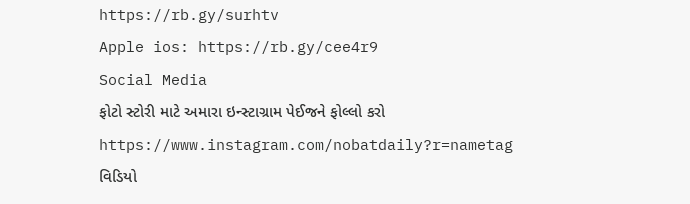https://rb.gy/surhtv
Apple ios: https://rb.gy/cee4r9
Social Media
ફોટો સ્ટોરી માટે અમારા ઇન્સ્ટાગ્રામ પેઈજને ફોલ્લો કરો
https://www.instagram.com/nobatdaily?r=nametag
વિડિયો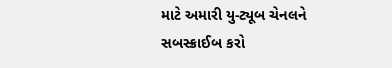માટે અમારી યુ-ટ્યૂબ ચેનલને સબસ્ક્રાઈબ કરો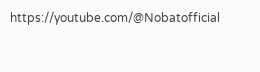https://youtube.com/@Nobatofficial